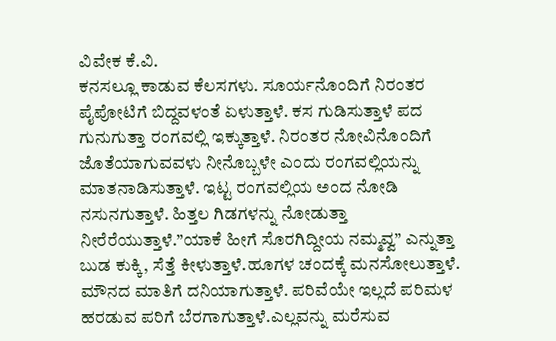ವಿವೇಕ ಕೆ.ವಿ.
ಕನಸಲ್ಲೂ ಕಾಡುವ ಕೆಲಸಗಳು. ಸೂರ್ಯನೊಂದಿಗೆ ನಿರಂತರ ಪೈಪೋಟಿಗೆ ಬಿದ್ದವಳಂತೆ ಏಳುತ್ತಾಳೆ. ಕಸ ಗುಡಿಸುತ್ತಾಳೆ ಪದ ಗುನುಗುತ್ತಾ ರಂಗವಲ್ಲಿ ಇಕ್ಕುತ್ತಾಳೆ. ನಿರಂತರ ನೋವಿನೊಂದಿಗೆ ಜೊತೆಯಾಗುವವಳು ನೀನೊಬ್ಬಳೇ ಎಂದು ರಂಗವಲ್ಲಿಯನ್ನು ಮಾತನಾಡಿಸುತ್ತಾಳೆ. ಇಟ್ಟ ರಂಗವಲ್ಲಿಯ ಅಂದ ನೋಡಿ ನಸುನಗುತ್ತಾಳೆ. ಹಿತ್ತಲ ಗಿಡಗಳನ್ನು ನೋಡುತ್ತಾ ನೀರೆರೆಯುತ್ತಾಳೆ.”ಯಾಕೆ ಹೀಗೆ ಸೊರಗಿದ್ದೀಯ ನಮ್ಮವ್ವ” ಎನ್ನುತ್ತಾ ಬುಡ ಕುಕ್ಕಿ, ಸೆತ್ತೆ ಕೀಳುತ್ತಾಳೆ.ಹೂಗಳ ಚಂದಕ್ಕೆ ಮನಸೋಲುತ್ತಾಳೆ. ಮೌನದ ಮಾತಿಗೆ ದನಿಯಾಗುತ್ತಾಳೆ. ಪರಿವೆಯೇ ಇಲ್ಲದೆ ಪರಿಮಳ ಹರಡುವ ಪರಿಗೆ ಬೆರಗಾಗುತ್ತಾಳೆ.ಎಲ್ಲವನ್ನು ಮರೆಸುವ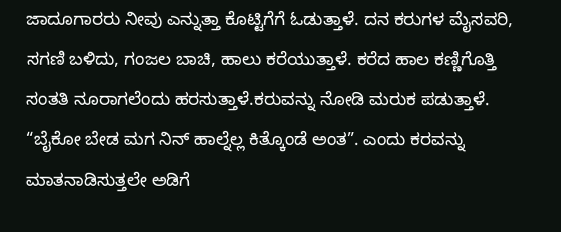ಜಾದೂಗಾರರು ನೀವು ಎನ್ನುತ್ತಾ ಕೊಟ್ಟಿಗೆಗೆ ಓಡುತ್ತಾಳೆ. ದನ ಕರುಗಳ ಮೈಸವರಿ, ಸಗಣಿ ಬಳಿದು, ಗಂಜಲ ಬಾಚಿ, ಹಾಲು ಕರೆಯುತ್ತಾಳೆ. ಕರೆದ ಹಾಲ ಕಣ್ಣಿಗೊತ್ತಿ ಸಂತತಿ ನೂರಾಗಲೆಂದು ಹರಸುತ್ತಾಳೆ.ಕರುವನ್ನು ನೋಡಿ ಮರುಕ ಪಡುತ್ತಾಳೆ. “ಬೈಕೋ ಬೇಡ ಮಗ ನಿನ್ ಹಾಲ್ನೆಲ್ಲ ಕಿತ್ಕೊಂಡೆ ಅಂತ”. ಎಂದು ಕರವನ್ನು ಮಾತನಾಡಿಸುತ್ತಲೇ ಅಡಿಗೆ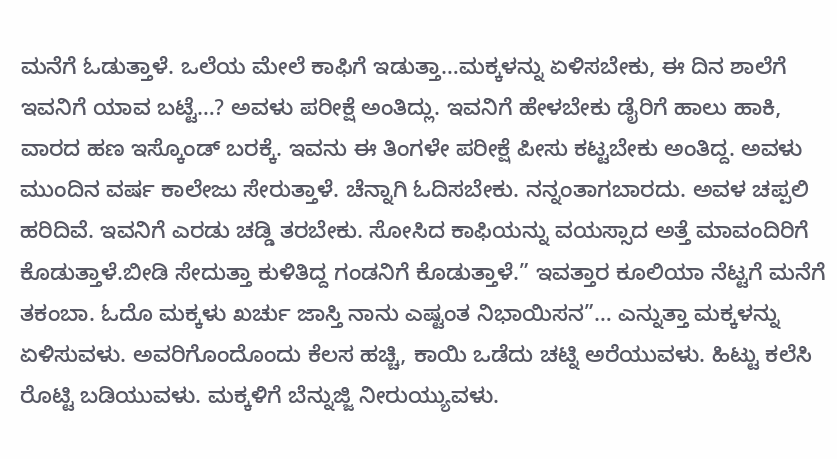ಮನೆಗೆ ಓಡುತ್ತಾಳೆ. ಒಲೆಯ ಮೇಲೆ ಕಾಫಿಗೆ ಇಡುತ್ತಾ…ಮಕ್ಕಳನ್ನು ಏಳಿಸಬೇಕು, ಈ ದಿನ ಶಾಲೆಗೆ ಇವನಿಗೆ ಯಾವ ಬಟ್ಟೆ…? ಅವಳು ಪರೀಕ್ಷೆ ಅಂತಿದ್ಲು. ಇವನಿಗೆ ಹೇಳಬೇಕು ಡೈರಿಗೆ ಹಾಲು ಹಾಕಿ, ವಾರದ ಹಣ ಇಸ್ಕೊಂಡ್ ಬರಕ್ಕೆ. ಇವನು ಈ ತಿಂಗಳೇ ಪರೀಕ್ಷೆ ಪೀಸು ಕಟ್ಟಬೇಕು ಅಂತಿದ್ದ. ಅವಳು ಮುಂದಿನ ವರ್ಷ ಕಾಲೇಜು ಸೇರುತ್ತಾಳೆ. ಚೆನ್ನಾಗಿ ಓದಿಸಬೇಕು. ನನ್ನಂತಾಗಬಾರದು. ಅವಳ ಚಪ್ಪಲಿ ಹರಿದಿವೆ. ಇವನಿಗೆ ಎರಡು ಚಡ್ಡಿ ತರಬೇಕು. ಸೋಸಿದ ಕಾಫಿಯನ್ನು ವಯಸ್ಸಾದ ಅತ್ತೆ ಮಾವಂದಿರಿಗೆ ಕೊಡುತ್ತಾಳೆ.ಬೀಡಿ ಸೇದುತ್ತಾ ಕುಳಿತಿದ್ದ ಗಂಡನಿಗೆ ಕೊಡುತ್ತಾಳೆ.” ಇವತ್ತಾರ ಕೂಲಿಯಾ ನೆಟ್ಟಗೆ ಮನೆಗೆ ತಕಂಬಾ. ಓದೊ ಮಕ್ಕಳು ಖರ್ಚು ಜಾಸ್ತಿ ನಾನು ಎಷ್ಟಂತ ನಿಭಾಯಿಸನ”… ಎನ್ನುತ್ತಾ ಮಕ್ಕಳನ್ನು ಏಳಿಸುವಳು. ಅವರಿಗೊಂದೊಂದು ಕೆಲಸ ಹಚ್ಚಿ, ಕಾಯಿ ಒಡೆದು ಚಟ್ನಿ ಅರೆಯುವಳು. ಹಿಟ್ಟು ಕಲೆಸಿ ರೊಟ್ಟಿ ಬಡಿಯುವಳು. ಮಕ್ಕಳಿಗೆ ಬೆನ್ನುಜ್ಜಿ ನೀರುಯ್ಯುವಳು.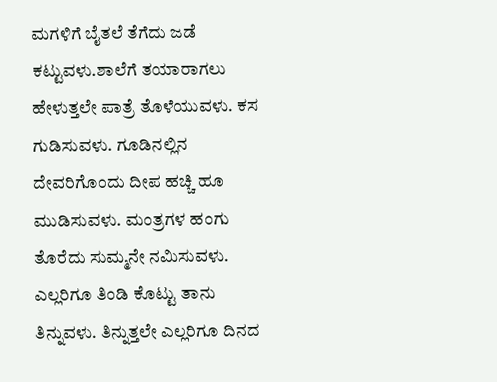ಮಗಳಿಗೆ ಬೈತಲೆ ತೆಗೆದು ಜಡೆ ಕಟ್ಟುವಳು.ಶಾಲೆಗೆ ತಯಾರಾಗಲು ಹೇಳುತ್ತಲೇ ಪಾತ್ರೆ ತೊಳೆಯುವಳು. ಕಸ ಗುಡಿಸುವಳು. ಗೂಡಿನಲ್ಲಿನ ದೇವರಿಗೊಂದು ದೀಪ ಹಚ್ಚಿ ಹೂ ಮುಡಿಸುವಳು. ಮಂತ್ರಗಳ ಹಂಗು ತೊರೆದು ಸುಮ್ಮನೇ ನಮಿಸುವಳು. ಎಲ್ಲರಿಗೂ ತಿಂಡಿ ಕೊಟ್ಟು ತಾನು ತಿನ್ನುವಳು. ತಿನ್ನುತ್ತಲೇ ಎಲ್ಲರಿಗೂ ದಿನದ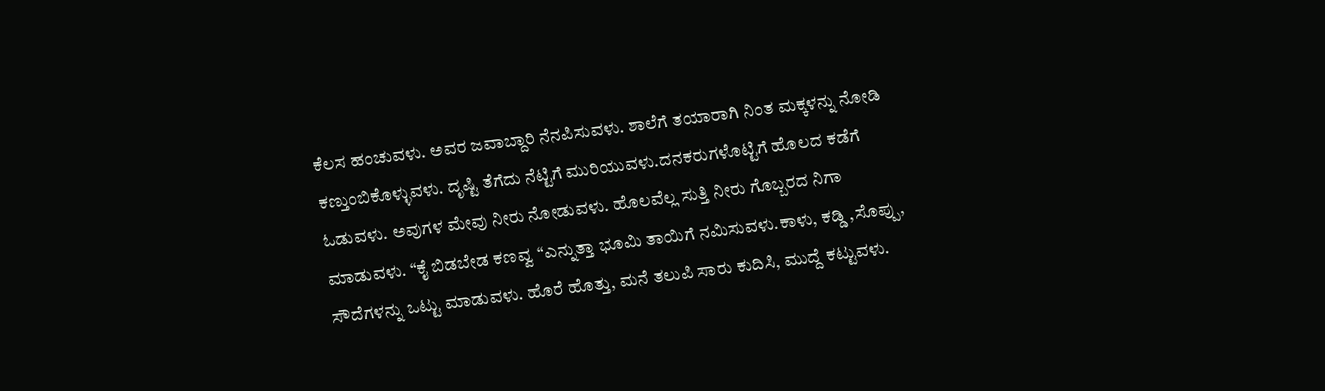ಕೆಲಸ ಹಂಚುವಳು. ಅವರ ಜವಾಬ್ದಾರಿ ನೆನಪಿಸುವಳು. ಶಾಲೆಗೆ ತಯಾರಾಗಿ ನಿಂತ ಮಕ್ಕಳನ್ನು ನೋಡಿ ಕಣ್ತುಂಬಿಕೊಳ್ಳುವಳು. ದೃಷ್ಟಿ ತೆಗೆದು ನೆಟ್ಟಿಗೆ ಮುರಿಯುವಳು.ದನಕರುಗಳೊಟ್ಟಿಗೆ ಹೊಲದ ಕಡೆಗೆ ಓಡುವಳು. ಅವುಗಳ ಮೇವು ನೀರು ನೋಡುವಳು. ಹೊಲವೆಲ್ಲ ಸುತ್ತಿ ನೀರು ಗೊಬ್ಬರದ ನಿಗಾ ಮಾಡುವಳು. “ಕೈ ಬಿಡಬೇಡ ಕಣವ್ವ “ಎನ್ನುತ್ತಾ ಭೂಮಿ ತಾಯಿಗೆ ನಮಿಸುವಳು.ಕಾಳು, ಕಡ್ಡಿ ,ಸೊಪ್ಪು, ಸೌದೆಗಳನ್ನು ಒಟ್ಟು ಮಾಡುವಳು. ಹೊರೆ ಹೊತ್ತು, ಮನೆ ತಲುಪಿ ಸಾರು ಕುದಿಸಿ, ಮುದ್ದೆ ಕಟ್ಟುವಳು.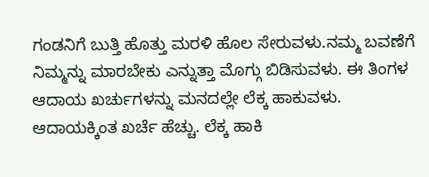ಗಂಡನಿಗೆ ಬುತ್ತಿ ಹೊತ್ತು ಮರಳಿ ಹೊಲ ಸೇರುವಳು.ನಮ್ಮ ಬವಣೆಗೆ ನಿಮ್ಮನ್ನು ಮಾರಬೇಕು ಎನ್ನುತ್ತಾ ಮೊಗ್ಗು ಬಿಡಿಸುವಳು. ಈ ತಿಂಗಳ ಆದಾಯ ಖರ್ಚುಗಳನ್ನು ಮನದಲ್ಲೇ ಲೆಕ್ಕ ಹಾಕುವಳು. ಆದಾಯಕ್ಕಿಂತ ಖರ್ಚೆ ಹೆಚ್ಚು. ಲೆಕ್ಕ ಹಾಕಿ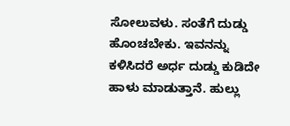ಸೋಲುವಳು. ಸಂತೆಗೆ ದುಡ್ಡು ಹೊಂಚಬೇಕು. ಇವನನ್ನು ಕಳಿಸಿದರೆ ಅರ್ಧ ದುಡ್ಡು ಕುಡಿದೇ ಹಾಳು ಮಾಡುತ್ತಾನೆ. ಹುಲ್ಲು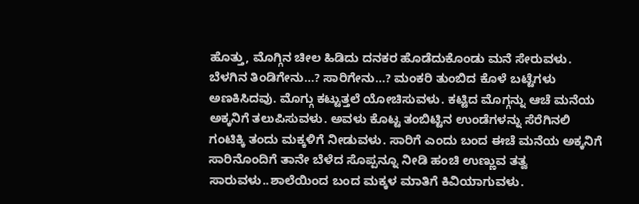ಹೊತ್ತು, ಮೊಗ್ಗಿನ ಚೀಲ ಹಿಡಿದು ದನಕರ ಹೊಡೆದುಕೊಂಡು ಮನೆ ಸೇರುವಳು. ಬೆಳಗಿನ ತಿಂಡಿಗೇನು…? ಸಾರಿಗೇನು…? ಮಂಕರಿ ತುಂಬಿದ ಕೊಳೆ ಬಟ್ಟೆಗಳು ಅಣಕಿಸಿದವು. ಮೊಗ್ಗು ಕಟ್ಟುತ್ತಲೆ ಯೋಚಿಸುವಳು. ಕಟ್ಟಿದ ಮೊಗ್ಗನ್ನು ಆಚೆ ಮನೆಯ ಅಕ್ಕನಿಗೆ ತಲುಪಿಸುವಳು. ಅವಳು ಕೊಟ್ಟ ತಂಬಿಟ್ಟಿನ ಉಂಡೆಗಳನ್ನು ಸೆರೆಗಿನಲಿ ಗಂಟಿಕ್ಕಿ ತಂದು ಮಕ್ಕಳಿಗೆ ನೀಡುವಳು. ಸಾರಿಗೆ ಎಂದು ಬಂದ ಈಚೆ ಮನೆಯ ಅಕ್ಕನಿಗೆ ಸಾರಿನೊಂದಿಗೆ ತಾನೇ ಬೆಳೆದ ಸೊಪ್ಪನ್ನೂ ನೀಡಿ ಹಂಚಿ ಉಣ್ಣುವ ತತ್ವ ಸಾರುವಳು..ಶಾಲೆಯಿಂದ ಬಂದ ಮಕ್ಕಳ ಮಾತಿಗೆ ಕಿವಿಯಾಗುವಳು.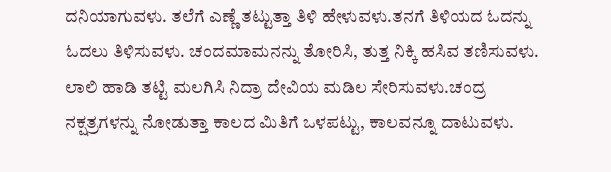ದನಿಯಾಗುವಳು. ತಲೆಗೆ ಎಣ್ಣೆ ತಟ್ಟುತ್ತಾ ತಿಳಿ ಹೇಳುವಳು.ತನಗೆ ತಿಳಿಯದ ಓದನ್ನು ಓದಲು ತಿಳಿಸುವಳು. ಚಂದಮಾಮನನ್ನು ತೋರಿಸಿ, ತುತ್ತ ನಿಕ್ಕಿ ಹಸಿವ ತಣಿಸುವಳು. ಲಾಲಿ ಹಾಡಿ ತಟ್ಟಿ ಮಲಗಿಸಿ ನಿದ್ರಾ ದೇವಿಯ ಮಡಿಲ ಸೇರಿಸುವಳು.ಚಂದ್ರ ನಕ್ಷತ್ರಗಳನ್ನು ನೋಡುತ್ತಾ ಕಾಲದ ಮಿತಿಗೆ ಒಳಪಟ್ಟು, ಕಾಲವನ್ನೂ ದಾಟುವಳು.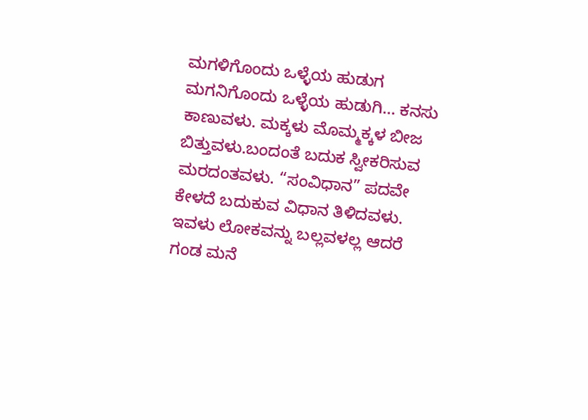ಮಗಳಿಗೊಂದು ಒಳ್ಳೆಯ ಹುಡುಗ ಮಗನಿಗೊಂದು ಒಳ್ಳೆಯ ಹುಡುಗಿ… ಕನಸು ಕಾಣುವಳು. ಮಕ್ಕಳು ಮೊಮ್ಮಕ್ಕಳ ಬೀಜ ಬಿತ್ತುವಳು.ಬಂದಂತೆ ಬದುಕ ಸ್ವೀಕರಿಸುವ ಮರದಂತವಳು. “ಸಂವಿಧಾನ” ಪದವೇ ಕೇಳದೆ ಬದುಕುವ ವಿಧಾನ ತಿಳಿದವಳು. ಇವಳು ಲೋಕವನ್ನು ಬಲ್ಲವಳಲ್ಲ ಆದರೆ ಗಂಡ ಮನೆ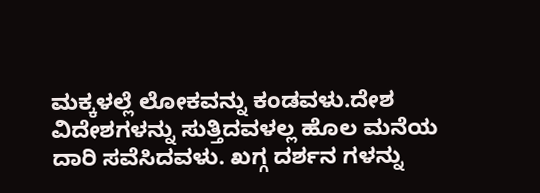ಮಕ್ಕಳಲ್ಲೆ ಲೋಕವನ್ನು ಕಂಡವಳು.ದೇಶ ವಿದೇಶಗಳನ್ನು ಸುತ್ತಿದವಳಲ್ಲ ಹೊಲ ಮನೆಯ ದಾರಿ ಸವೆಸಿದವಳು. ಖಗ್ಗ ದರ್ಶನ ಗಳನ್ನು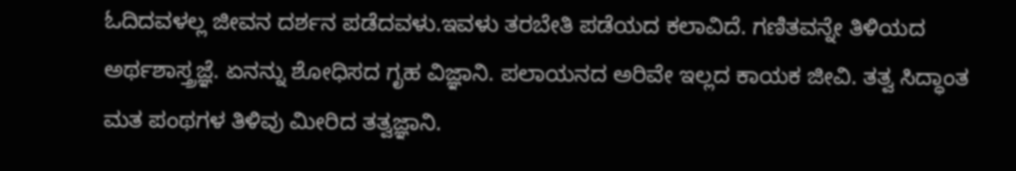ಓದಿದವಳಲ್ಲ ಜೀವನ ದರ್ಶನ ಪಡೆದವಳು.ಇವಳು ತರಬೇತಿ ಪಡೆಯದ ಕಲಾವಿದೆ. ಗಣಿತವನ್ನೇ ತಿಳಿಯದ ಅರ್ಥಶಾಸ್ತ್ರಜ್ಞೆ. ಏನನ್ನು ಶೋಧಿಸದ ಗೃಹ ವಿಜ್ಞಾನಿ. ಪಲಾಯನದ ಅರಿವೇ ಇಲ್ಲದ ಕಾಯಕ ಜೀವಿ. ತತ್ವ ಸಿದ್ಧಾಂತ ಮತ ಪಂಥಗಳ ತಿಳಿವು ಮೀರಿದ ತತ್ವಜ್ಞಾನಿ.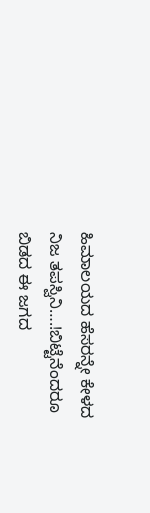ಹಿಮಾಲಯದ ಹೆಸರನ್ನೇ ಕೇಳದ ನಿಜ ತಪಸ್ವಿನಿ….!ಬಿಟ್ಟೆನೆಂದರೂ ಬಿಡದ ಈ ಜಗದ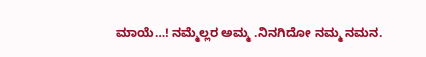ಮಾಯೆ…! ನಮ್ಮೆಲ್ಲರ ಅಮ್ಮ .ನಿನಗಿದೋ ನಮ್ಮ ನಮನ.